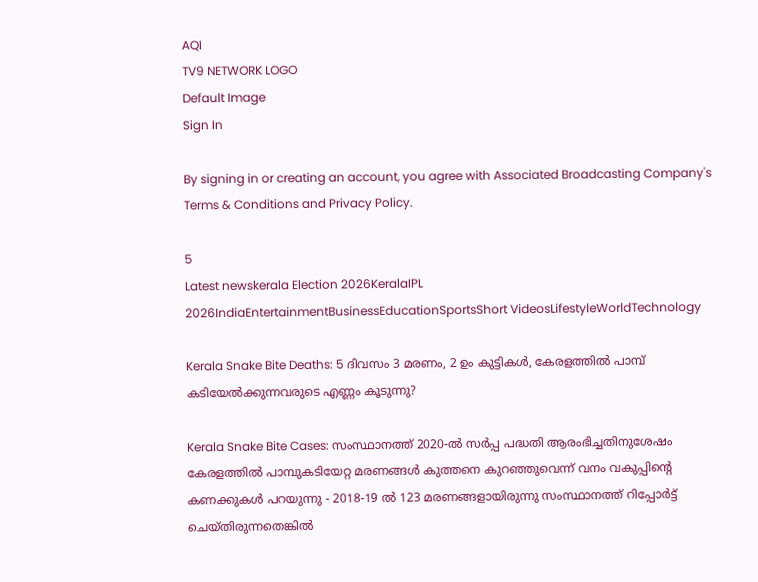AQI
TV9 NETWORK LOGO
Default Image
Sign In

By signing in or creating an account, you agree with Associated Broadcasting Company's Terms & Conditions and Privacy Policy.

5
Latest newskerala Election 2026KeralaIPL 2026IndiaEntertainmentBusinessEducationSportsShort VideosLifestyleWorldTechnology

Kerala Snake Bite Deaths: 5 ദിവസം 3 മരണം, 2 ഉം കുട്ടികൾ, കേരളത്തിൽ പാമ്പ് കടിയേൽക്കുന്നവരുടെ എണ്ണം കൂടുന്നു?

Kerala Snake Bite Cases: സംസ്ഥാനത്ത് 2020-ൽ സർപ്പ പദ്ധതി ആരംഭിച്ചതിനുശേഷം കേരളത്തിൽ പാമ്പുകടിയേറ്റ മരണങ്ങൾ കുത്തനെ കുറഞ്ഞുവെന്ന് വനം വകുപ്പിൻ്റെ കണക്കുകൾ പറയുന്നു - 2018-19 ൽ 123 മരണങ്ങളായിരുന്നു സംസ്ഥാനത്ത് റിപ്പോർട്ട് ചെയ്തിരുന്നതെങ്കിൽ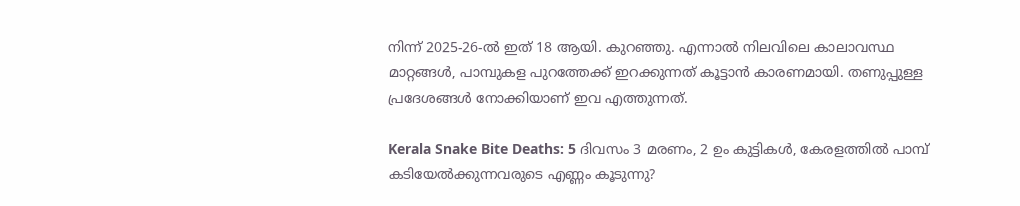നിന്ന് 2025-26-ൽ ഇത് 18 ആയി. കുറഞ്ഞു. എന്നാൽ നിലവിലെ കാലാവസ്ഥ മാറ്റങ്ങൾ, പാമ്പുകള പുറത്തേക്ക് ഇറക്കുന്നത് കൂട്ടാൻ കാരണമായി. തണുപ്പുള്ള പ്രദേശങ്ങൾ നോക്കിയാണ് ഇവ എത്തുന്നത്.

Kerala Snake Bite Deaths: 5 ദിവസം 3 മരണം, 2 ഉം കുട്ടികൾ, കേരളത്തിൽ പാമ്പ് കടിയേൽക്കുന്നവരുടെ എണ്ണം കൂടുന്നു?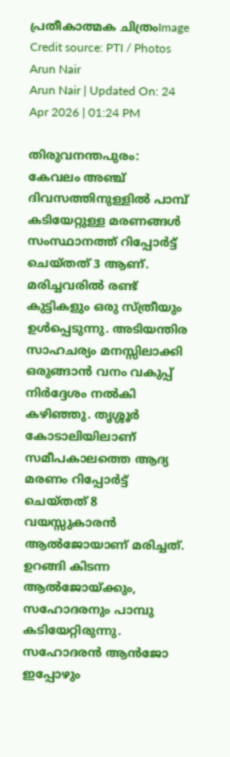പ്രതീകാത്മക ചിത്രംImage Credit source: PTI / Photos
Arun Nair
Arun Nair | Updated On: 24 Apr 2026 | 01:24 PM

തിരുവനന്തപുരം: കേവലം അഞ്ച് ദിവസത്തിനുള്ളിൽ പാമ്പ് കടിയേറ്റുള്ള മരണങ്ങൾ സംസ്ഥാനത്ത് റിപ്പോർട്ട് ചെയ്തത് 3 ആണ്. മരിച്ചവരിൽ രണ്ട് കുട്ടികളും ഒരു സ്ത്രീയും ഉൾപ്പെടുന്നു. അടിയന്തിര സാഹചര്യം മനസ്സിലാക്കി ഒരുങ്ങാൻ വനം വകുപ്പ് നിർദ്ദേശം നൽകി കഴിഞ്ഞു. തൃശ്ശൂർ കോടാലിയിലാണ് സമീപകാലത്തെ ആദ്യ മരണം റിപ്പോർട്ട് ചെയ്തത് 8 വയസ്സുകാരൻ ആൽജോയാണ് മരിച്ചത്. ഉറങ്ങി കിടന്ന ആൽജോയ്ക്കും, സഹോദരനും പാമ്പു കടിയേറ്റിരുന്നു. സഹോദരൻ ആൻജോ ഇപ്പോഴും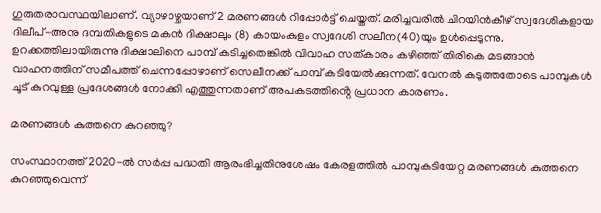ഗുരുതരാവസ്ഥയിലാണ്. വ്യാഴാഴ്ചയാണ് 2 മരണങ്ങൾ റിപ്പോർട്ട് ചെയ്തത്. മരിച്ചവരിൽ ചിറയിൻകീഴ് സ്വദേശികളായ ദിലീപ്-അനു ദമ്പതികളുടെ മകൻ ദിക്ഷാലും (8) കായംകുളം സ്വദേശി സലീന(40)യും ഉൾപ്പെടുന്നു. ഉറക്കത്തിലായിരുന്നു ദിക്ഷാലിനെ പാമ്പ് കടിച്ചതെങ്കിൽ വിവാഹ സത്കാരം കഴിഞ്ഞ് തിരികെ മടങ്ങാൻ വാഹനത്തിന് സമീപത്ത് ചെന്നപ്പോഴാണ് സെലീനക്ക് പാമ്പ് കടിയേൽക്കുന്നത്. വേനൽ കടുത്തതോടെ പാമ്പുകൾ ചൂട് കുറവുള്ള പ്രദേശങ്ങൾ നോക്കി എത്തുന്നതാണ് അപകടത്തിൻ്റെ പ്രധാന കാരണം.

മരണങ്ങൾ കുത്തനെ കുറഞ്ഞു?

സംസ്ഥാനത്ത് 2020-ൽ സർപ്പ പദ്ധതി ആരംഭിച്ചതിനുശേഷം കേരളത്തിൽ പാമ്പുകടിയേറ്റ മരണങ്ങൾ കുത്തനെ കുറഞ്ഞുവെന്ന്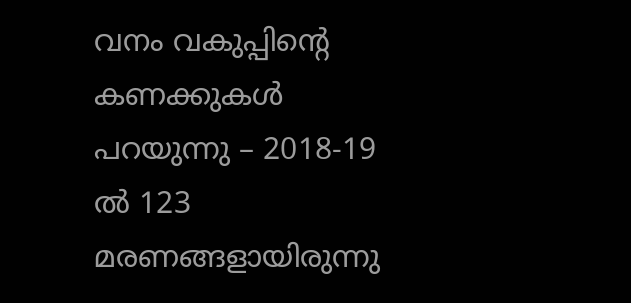വനം വകുപ്പിൻ്റെ കണക്കുകൾ പറയുന്നു – 2018-19 ൽ 123 മരണങ്ങളായിരുന്നു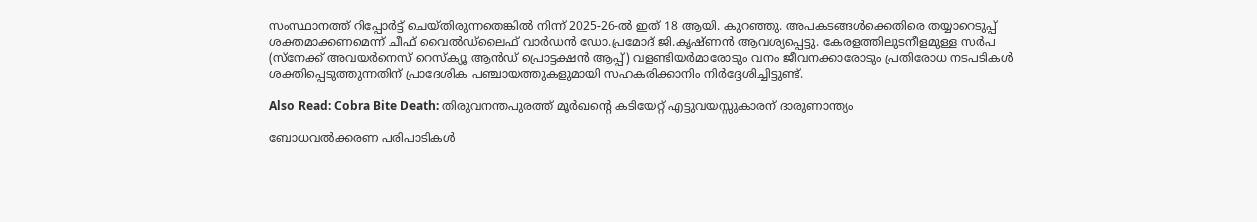സംസ്ഥാനത്ത് റിപ്പോർട്ട് ചെയ്തിരുന്നതെങ്കിൽ നിന്ന് 2025-26-ൽ ഇത് 18 ആയി. കുറഞ്ഞു. അപകടങ്ങൾക്കെതിരെ തയ്യാറെടുപ്പ് ശക്തമാക്കണമെന്ന് ചീഫ് വൈൽഡ്‌ലൈഫ് വാർഡൻ ഡോ.പ്രമോദ് ജി.കൃഷ്ണൻ ആവശ്യപ്പെട്ടു. കേരളത്തിലുടനീളമുള്ള സർപ (സ്നേക്ക് അവയർനെസ് റെസ്‌ക്യൂ ആൻഡ് പ്രൊട്ടക്ഷൻ ആപ്പ്) വളണ്ടിയർമാരോടും വനം ജീവനക്കാരോടും പ്രതിരോധ നടപടികൾ ശക്തിപ്പെടുത്തുന്നതിന് പ്രാദേശിക പഞ്ചായത്തുകളുമായി സഹകരിക്കാനിം നിർദ്ദേശിച്ചിട്ടുണ്ട്.

Also Read: Cobra Bite Death: തിരുവനന്തപുരത്ത് മൂർഖന്റെ കടിയേറ്റ് എട്ടുവയസ്സുകാരന് ദാരുണാന്ത്യം

ബോധവൽക്കരണ പരിപാടികൾ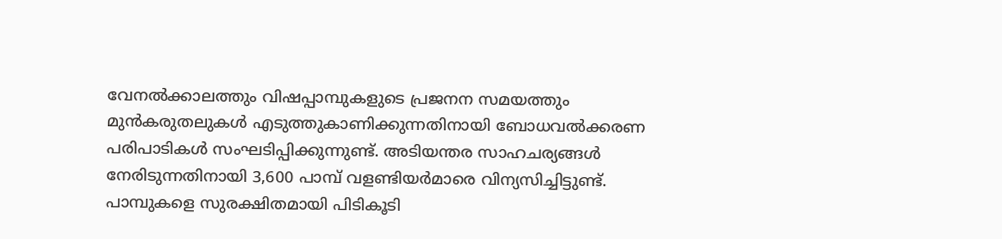വേനൽക്കാലത്തും വിഷപ്പാമ്പുകളുടെ പ്രജനന സമയത്തും മുൻകരുതലുകൾ എടുത്തുകാണിക്കുന്നതിനായി ബോധവൽക്കരണ പരിപാടികൾ സംഘടിപ്പിക്കുന്നുണ്ട്. അടിയന്തര സാഹചര്യങ്ങൾ നേരിടുന്നതിനായി 3,600 പാമ്പ് വളണ്ടിയർമാരെ വിന്യസിച്ചിട്ടുണ്ട്. പാമ്പുകളെ സുരക്ഷിതമായി പിടികൂടി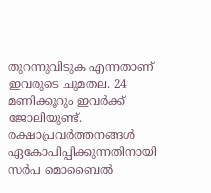തുറന്നുവിടുക എന്നതാണ് ഇവരുടെ ചുമതല. 24 മണിക്കൂറും ഇവർക്ക് ജോലിയുണ്ട്. രക്ഷാപ്രവർത്തനങ്ങൾ ഏകോപിപ്പിക്കുന്നതിനായി സർപ മൊബൈൽ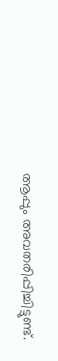ആപ്പും അവതരിപ്പിച്ചിട്ടുണ്ട്.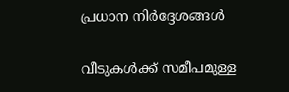പ്രധാന നിർദ്ദേശങ്ങൾ

വീടുകൾക്ക് സമീപമുള്ള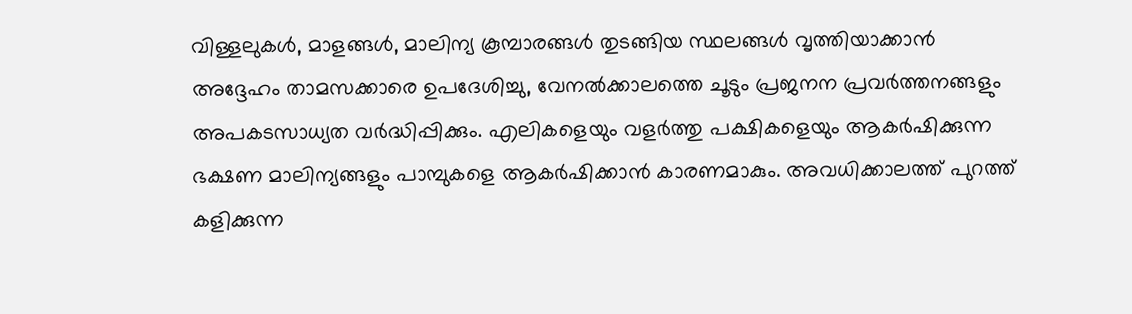വിള്ളലുകൾ, മാളങ്ങൾ, മാലിന്യ കൂമ്പാരങ്ങൾ തുടങ്ങിയ സ്ഥലങ്ങൾ വൃത്തിയാക്കാൻ അദ്ദേഹം താമസക്കാരെ ഉപദേശിച്ചു, വേനൽക്കാലത്തെ ചൂടും പ്രജനന പ്രവർത്തനങ്ങളും അപകടസാധ്യത വർദ്ധിപ്പിക്കും. എലികളെയും വളർത്തു പക്ഷികളെയും ആകർഷിക്കുന്ന ഭക്ഷണ മാലിന്യങ്ങളും പാമ്പുകളെ ആകർഷിക്കാൻ കാരണമാകും. അവധിക്കാലത്ത് പുറത്ത് കളിക്കുന്ന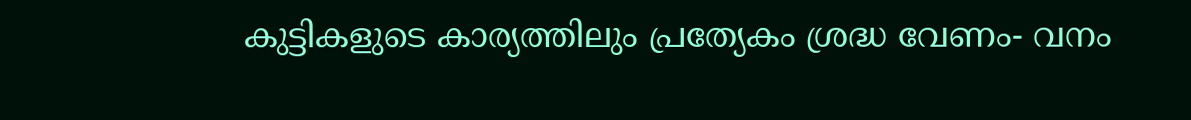കുട്ടികളുടെ കാര്യത്തിലും പ്രത്യേകം ശ്രദ്ധ വേണം- വനം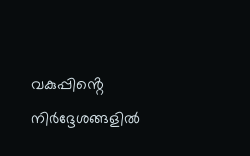വകുപ്പിൻ്റെ നിർദ്ദേശങ്ങളിൽ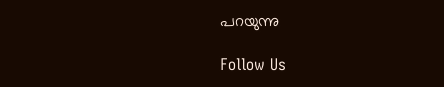പറയുന്നു

Follow Us